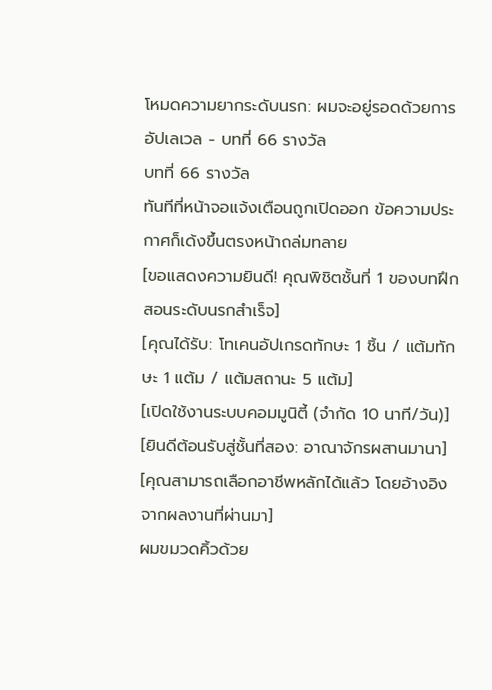โหมดความยากระดับนรก: ผมจะอยู่รอดด้วยการอัปเลเวล - บทที่ 66 รางวัล
บทที่ 66 รางวัล
ทันทีที่หน้าจอแจ้งเตือนถูกเปิดออก ข้อความประกาศก็เด้งขึ้นตรงหน้าถล่มทลาย
[ขอแสดงความยินดี! คุณพิชิตชั้นที่ 1 ของบทฝึกสอนระดับนรกสำเร็จ]
[คุณได้รับ: โทเคนอัปเกรดทักษะ 1 ชิ้น / แต้มทักษะ 1 แต้ม / แต้มสถานะ 5 แต้ม]
[เปิดใช้งานระบบคอมมูนิตี้ (จำกัด 10 นาที/วัน)]
[ยินดีต้อนรับสู่ชั้นที่สอง: อาณาจักรผสานมานา]
[คุณสามารถเลือกอาชีพหลักได้แล้ว โดยอ้างอิงจากผลงานที่ผ่านมา]
ผมขมวดคิ้วด้วย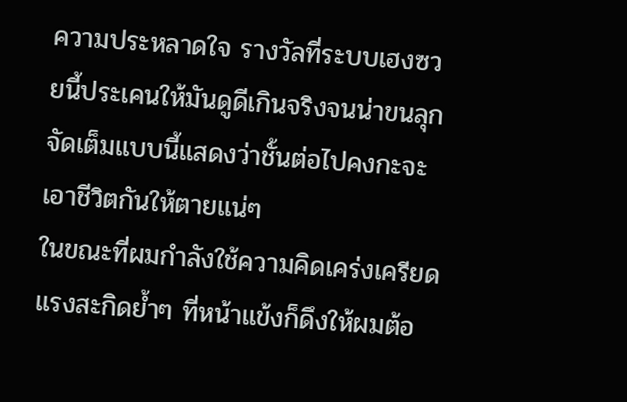ความประหลาดใจ รางวัลที่ระบบเฮงซวยนี้ประเคนให้มันดูดีเกินจริงจนน่าขนลุก จัดเต็มแบบนี้แสดงว่าชั้นต่อไปคงกะจะเอาชีวิตกันให้ตายแน่ๆ
ในขณะที่ผมกำลังใช้ความคิดเคร่งเครียด แรงสะกิดย้ำๆ ที่หน้าแข้งก็ดึงให้ผมต้อ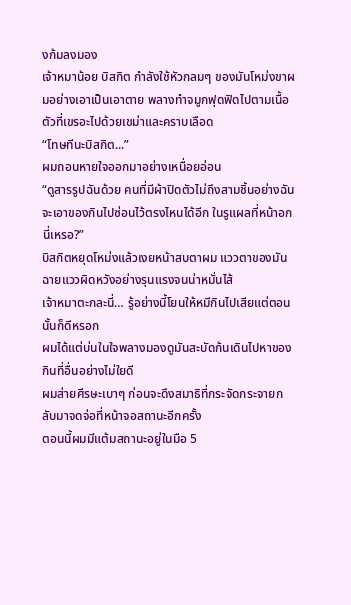งก้มลงมอง
เจ้าหมาน้อย บิสกิต กำลังใช้หัวกลมๆ ของมันโหม่งขาผมอย่างเอาเป็นเอาตาย พลางทำจมูกฟุดฟิดไปตามเนื้อตัวที่เขรอะไปด้วยเขม่าและคราบเลือด
“โทษทีนะบิสกิต...”
ผมถอนหายใจออกมาอย่างเหนื่อยอ่อน
“ดูสารรูปฉันด้วย คนที่มีผ้าปิดตัวไม่ถึงสามชิ้นอย่างฉัน จะเอาของกินไปซ่อนไว้ตรงไหนได้อีก ในรูแผลที่หน้าอกนี่เหรอ?”
บิสกิตหยุดโหม่งแล้วเงยหน้าสบตาผม แววตาของมันฉายแววผิดหวังอย่างรุนแรงจนน่าหมั่นไส้
เจ้าหมาตะกละนี่… รู้อย่างนี้โยนให้หมีกินไปเสียแต่ตอนนั้นก็ดีหรอก
ผมได้แต่บ่นในใจพลางมองดูมันสะบัดก้นเดินไปหาของกินที่อื่นอย่างไม่ใยดี
ผมส่ายศีรษะเบาๆ ก่อนจะดึงสมาธิที่กระจัดกระจายกลับมาจดจ่อที่หน้าจอสถานะอีกครั้ง
ตอนนี้ผมมีแต้มสถานะอยู่ในมือ 5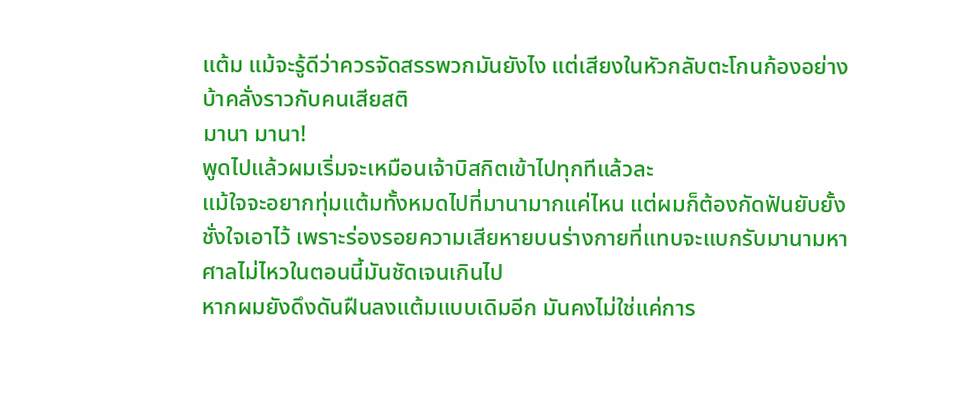แต้ม แม้จะรู้ดีว่าควรจัดสรรพวกมันยังไง แต่เสียงในหัวกลับตะโกนก้องอย่างบ้าคลั่งราวกับคนเสียสติ
มานา มานา!
พูดไปแล้วผมเริ่มจะเหมือนเจ้าบิสกิตเข้าไปทุกทีแล้วละ
แม้ใจจะอยากทุ่มแต้มทั้งหมดไปที่มานามากแค่ไหน แต่ผมก็ต้องกัดฟันยับยั้งชั่งใจเอาไว้ เพราะร่องรอยความเสียหายบนร่างกายที่แทบจะแบกรับมานามหาศาลไม่ไหวในตอนนี้มันชัดเจนเกินไป
หากผมยังดึงดันฝืนลงแต้มแบบเดิมอีก มันคงไม่ใช่แค่การ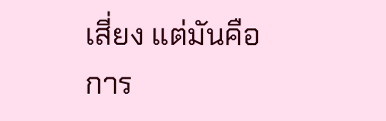เสี่ยง แต่มันคือการ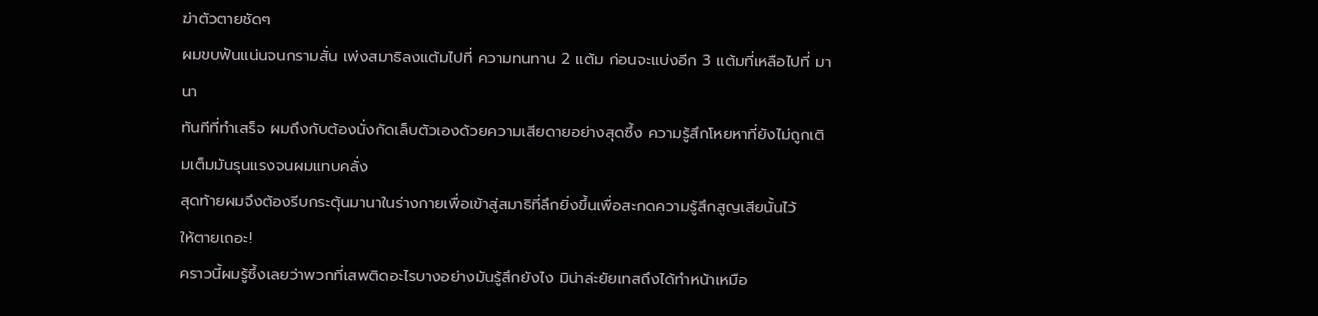ฆ่าตัวตายชัดๆ
ผมขบฟันแน่นจนกรามสั่น เพ่งสมาธิลงแต้มไปที่ ความทนทาน 2 แต้ม ก่อนจะแบ่งอีก 3 แต้มที่เหลือไปที่ มานา
ทันทีที่ทำเสร็จ ผมถึงกับต้องนั่งกัดเล็บตัวเองด้วยความเสียดายอย่างสุดซึ้ง ความรู้สึกโหยหาที่ยังไม่ถูกเติมเต็มมันรุนแรงจนผมแทบคลั่ง
สุดท้ายผมจึงต้องรีบกระตุ้นมานาในร่างกายเพื่อเข้าสู่สมาธิที่ลึกยิ่งขึ้นเพื่อสะกดความรู้สึกสูญเสียนั้นไว้
ให้ตายเถอะ!
คราวนี้ผมรู้ซึ้งเลยว่าพวกที่เสพติดอะไรบางอย่างมันรู้สึกยังไง มิน่าล่ะยัยเทสถึงได้ทำหน้าเหมือ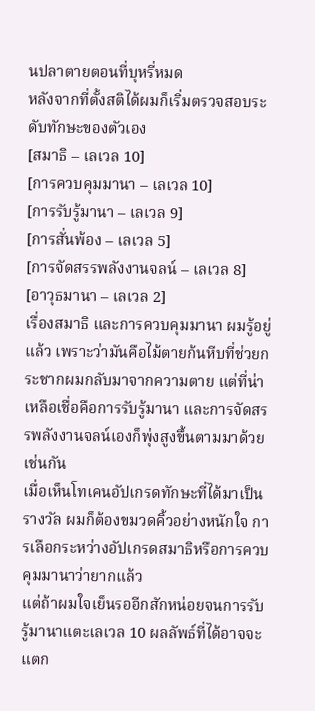นปลาตายตอนที่บุหรี่หมด
หลังจากที่ตั้งสติได้ผมก็เริ่มตรวจสอบระดับทักษะของตัวเอง
[สมาธิ – เลเวล 10]
[การควบคุมมานา – เลเวล 10]
[การรับรู้มานา – เลเวล 9]
[การสั่นพ้อง – เลเวล 5]
[การจัดสรรพลังงานจลน์ – เลเวล 8]
[อาวุธมานา – เลเวล 2]
เรื่องสมาธิ และการควบคุมมานา ผมรู้อยู่แล้ว เพราะว่ามันคือไม้ตายก้นหีบที่ช่วยกระชากผมกลับมาจากความตาย แต่ที่น่าเหลือเชื่อคือการรับรู้มานา และการจัดสรรพลังงานจลน์เองก็พุ่งสูงขึ้นตามมาด้วยเช่นกัน
เมื่อเห็นโทเคนอัปเกรดทักษะที่ได้มาเป็นรางวัล ผมก็ต้องขมวดคิ้วอย่างหนักใจ การเลือกระหว่างอัปเกรดสมาธิหรือการควบคุมมานาว่ายากแล้ว
แต่ถ้าผมใจเย็นรออีกสักหน่อยจนการรับรู้มานาแตะเลเวล 10 ผลลัพธ์ที่ได้อาจจะแตก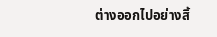ต่างออกไปอย่างสิ้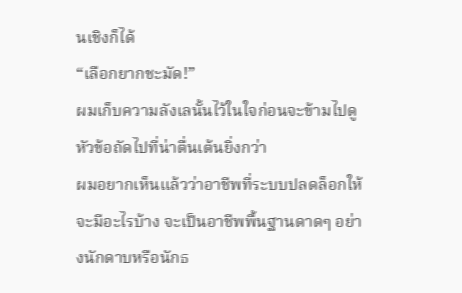นเชิงก็ได้
“เลือกยากชะมัด!”
ผมเก็บความลังเลนั้นไว้ในใจก่อนจะข้ามไปดูหัวข้อถัดไปที่น่าตื่นเต้นยิ่งกว่า
ผมอยากเห็นแล้วว่าอาชีพที่ระบบปลดล็อกให้จะมีอะไรบ้าง จะเป็นอาชีพพื้นฐานดาดๆ อย่างนักดาบหรือนักธ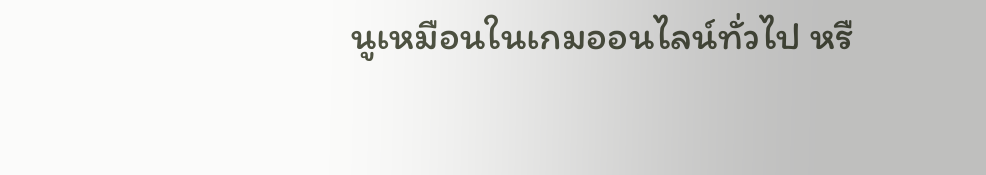นูเหมือนในเกมออนไลน์ทั่วไป หรื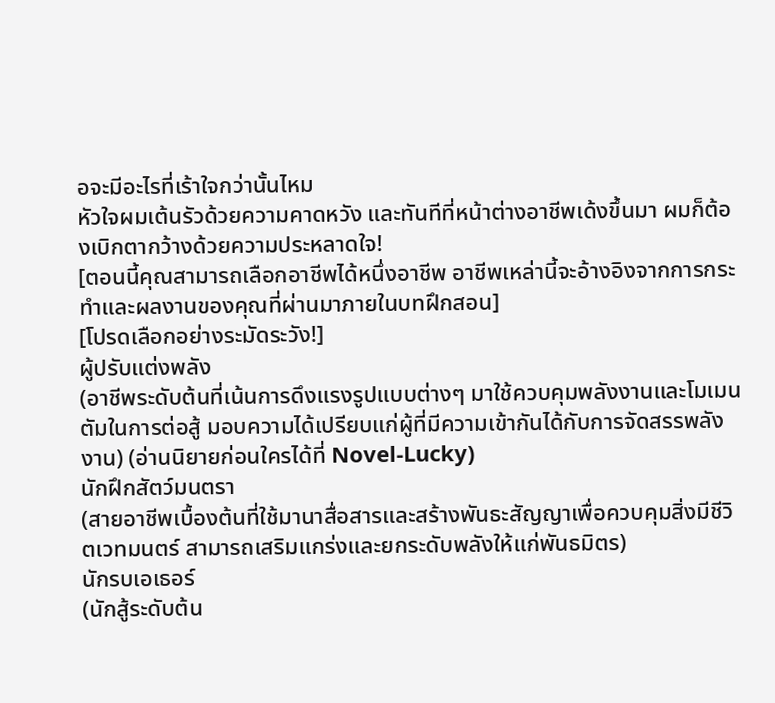อจะมีอะไรที่เร้าใจกว่านั้นไหม
หัวใจผมเต้นรัวด้วยความคาดหวัง และทันทีที่หน้าต่างอาชีพเด้งขึ้นมา ผมก็ต้องเบิกตากว้างด้วยความประหลาดใจ!
[ตอนนี้คุณสามารถเลือกอาชีพได้หนึ่งอาชีพ อาชีพเหล่านี้จะอ้างอิงจากการกระทำและผลงานของคุณที่ผ่านมาภายในบทฝึกสอน]
[โปรดเลือกอย่างระมัดระวัง!]
ผู้ปรับแต่งพลัง
(อาชีพระดับต้นที่เน้นการดึงแรงรูปแบบต่างๆ มาใช้ควบคุมพลังงานและโมเมนตัมในการต่อสู้ มอบความได้เปรียบแก่ผู้ที่มีความเข้ากันได้กับการจัดสรรพลังงาน) (อ่านนิยายก่อนใครได้ที่ Novel-Lucky)
นักฝึกสัตว์มนตรา
(สายอาชีพเบื้องต้นที่ใช้มานาสื่อสารและสร้างพันธะสัญญาเพื่อควบคุมสิ่งมีชีวิตเวทมนตร์ สามารถเสริมแกร่งและยกระดับพลังให้แก่พันธมิตร)
นักรบเอเธอร์
(นักสู้ระดับต้น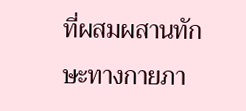ที่ผสมผสานทักษะทางกายภา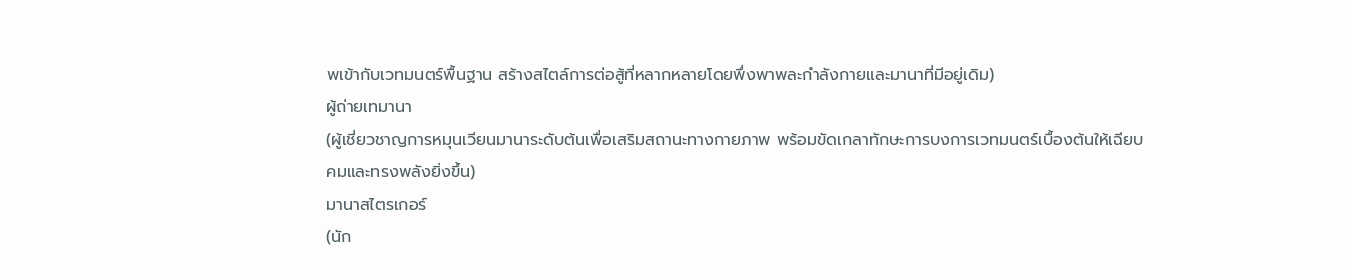พเข้ากับเวทมนตร์พื้นฐาน สร้างสไตล์การต่อสู้ที่หลากหลายโดยพึ่งพาพละกำลังกายและมานาที่มีอยู่เดิม)
ผู้ถ่ายเทมานา
(ผู้เชี่ยวชาญการหมุนเวียนมานาระดับต้นเพื่อเสริมสถานะทางกายภาพ พร้อมขัดเกลาทักษะการบงการเวทมนตร์เบื้องต้นให้เฉียบคมและทรงพลังยิ่งขึ้น)
มานาสไตรเกอร์
(นัก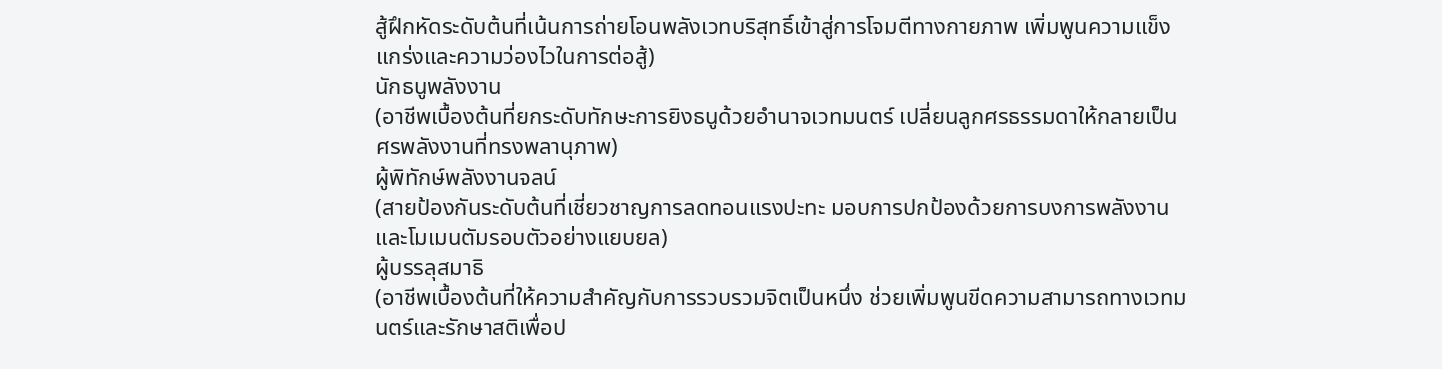สู้ฝึกหัดระดับต้นที่เน้นการถ่ายโอนพลังเวทบริสุทธิ์เข้าสู่การโจมตีทางกายภาพ เพิ่มพูนความแข็งแกร่งและความว่องไวในการต่อสู้)
นักธนูพลังงาน
(อาชีพเบื้องต้นที่ยกระดับทักษะการยิงธนูด้วยอำนาจเวทมนตร์ เปลี่ยนลูกศรธรรมดาให้กลายเป็นศรพลังงานที่ทรงพลานุภาพ)
ผู้พิทักษ์พลังงานจลน์
(สายป้องกันระดับต้นที่เชี่ยวชาญการลดทอนแรงปะทะ มอบการปกป้องด้วยการบงการพลังงานและโมเมนตัมรอบตัวอย่างแยบยล)
ผู้บรรลุสมาธิ
(อาชีพเบื้องต้นที่ให้ความสำคัญกับการรวบรวมจิตเป็นหนึ่ง ช่วยเพิ่มพูนขีดความสามารถทางเวทมนตร์และรักษาสติเพื่อป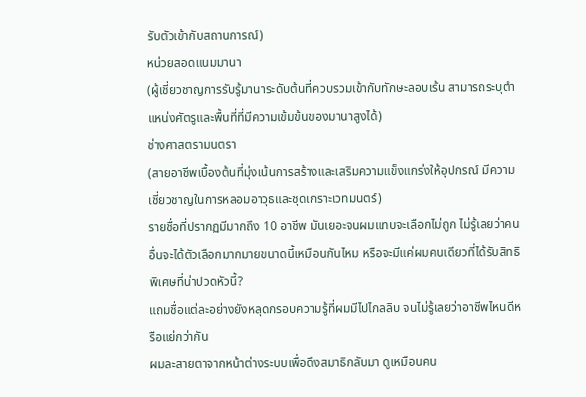รับตัวเข้ากับสถานการณ์)
หน่วยสอดแนมมานา
(ผู้เชี่ยวชาญการรับรู้มานาระดับต้นที่ควบรวมเข้ากับทักษะลอบเร้น สามารถระบุตำแหน่งศัตรูและพื้นที่ที่มีความเข้มข้นของมานาสูงได้)
ช่างศาสตรามนตรา
(สายอาชีพเบื้องต้นที่มุ่งเน้นการสร้างและเสริมความแข็งแกร่งให้อุปกรณ์ มีความเชี่ยวชาญในการหลอมอาวุธและชุดเกราะเวทมนตร์)
รายชื่อที่ปรากฏมีมากถึง 10 อาชีพ มันเยอะจนผมแทบจะเลือกไม่ถูก ไม่รู้เลยว่าคนอื่นจะได้ตัวเลือกมากมายขนาดนี้เหมือนกันไหม หรือจะมีแค่ผมคนเดียวที่ได้รับสิทธิพิเศษที่น่าปวดหัวนี้?
แถมชื่อแต่ละอย่างยังหลุดกรอบความรู้ที่ผมมีไปไกลลิบ จนไม่รู้เลยว่าอาชีพไหนดีหรือแย่กว่ากัน
ผมละสายตาจากหน้าต่างระบบเพื่อดึงสมาธิกลับมา ดูเหมือนคน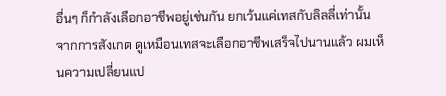อื่นๆ ก็กำลังเลือกอาชีพอยู่เช่นกัน ยกเว้นแค่เทสกับลิลลี่เท่านั้น
จากการสังเกต ดูเหมือนเทสจะเลือกอาชีพเสร็จไปนานแล้ว ผมเห็นความเปลี่ยนแป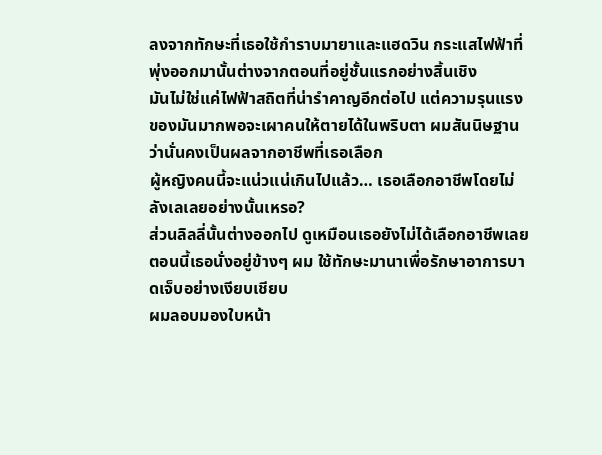ลงจากทักษะที่เธอใช้กำราบมายาและแฮดวิน กระแสไฟฟ้าที่พุ่งออกมานั้นต่างจากตอนที่อยู่ชั้นแรกอย่างสิ้นเชิง
มันไม่ใช่แค่ไฟฟ้าสถิตที่น่ารำคาญอีกต่อไป แต่ความรุนแรงของมันมากพอจะเผาคนให้ตายได้ในพริบตา ผมสันนิษฐานว่านั่นคงเป็นผลจากอาชีพที่เธอเลือก
ผู้หญิงคนนี้จะแน่วแน่เกินไปแล้ว… เธอเลือกอาชีพโดยไม่ลังเลเลยอย่างนั้นเหรอ?
ส่วนลิลลี่นั้นต่างออกไป ดูเหมือนเธอยังไม่ได้เลือกอาชีพเลย
ตอนนี้เธอนั่งอยู่ข้างๆ ผม ใช้ทักษะมานาเพื่อรักษาอาการบาดเจ็บอย่างเงียบเชียบ
ผมลอบมองใบหน้า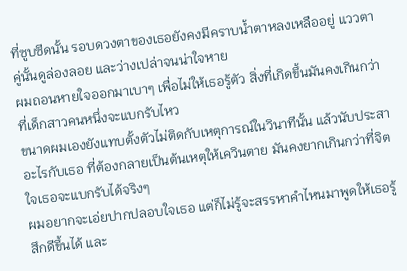ที่ซูบซีดนั้น รอบดวงตาของเธอยังคงมีคราบน้ำตาหลงเหลืออยู่ แววตาคู่นั้นดูล่องลอย และว่างเปล่าจนน่าใจหาย
ผมถอนหายใจออกมาเบาๆ เพื่อไม่ให้เธอรู้ตัว สิ่งที่เกิดขึ้นมันคงเกินกว่าที่เด็กสาวคนหนึ่งจะแบกรับไหว
ขนาดผมเองยังแทบตั้งตัวไม่ติดกับเหตุการณ์ในวินาทีนั้น แล้วนับประสาอะไรกับเธอ ที่ต้องกลายเป็นต้นเหตุให้เควินตาย มันคงยากเกินกว่าที่จิตใจเธอจะแบกรับได้จริงๆ
ผมอยากจะเอ่ยปากปลอบใจเธอ แต่ก็ไม่รู้จะสรรหาคำไหนมาพูดให้เธอรู้สึกดีขึ้นได้ และ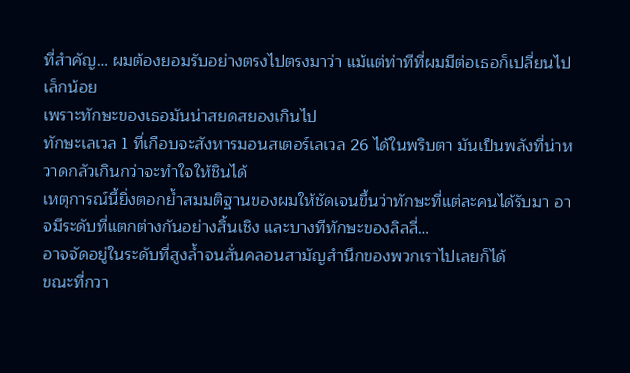ที่สำคัญ… ผมต้องยอมรับอย่างตรงไปตรงมาว่า แม้แต่ท่าทีที่ผมมีต่อเธอก็เปลี่ยนไปเล็กน้อย
เพราะทักษะของเธอมันน่าสยดสยองเกินไป
ทักษะเลเวล 1 ที่เกือบจะสังหารมอนสเตอร์เลเวล 26 ได้ในพริบตา มันเป็นพลังที่น่าหวาดกลัวเกินกว่าจะทำใจให้ชินได้
เหตุการณ์นี้ยิ่งตอกย้ำสมมติฐานของผมให้ชัดเจนขึ้นว่าทักษะที่แต่ละคนได้รับมา อาจมีระดับที่แตกต่างกันอย่างสิ้นเชิง และบางทีทักษะของลิลลี่…
อาจจัดอยู่ในระดับที่สูงล้ำจนสั่นคลอนสามัญสำนึกของพวกเราไปเลยก็ได้
ขณะที่กวา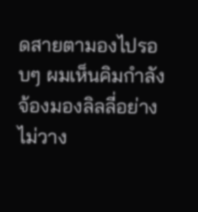ดสายตามองไปรอบๆ ผมเห็นคิมกำลังจ้องมองลิลลี่อย่างไม่วาง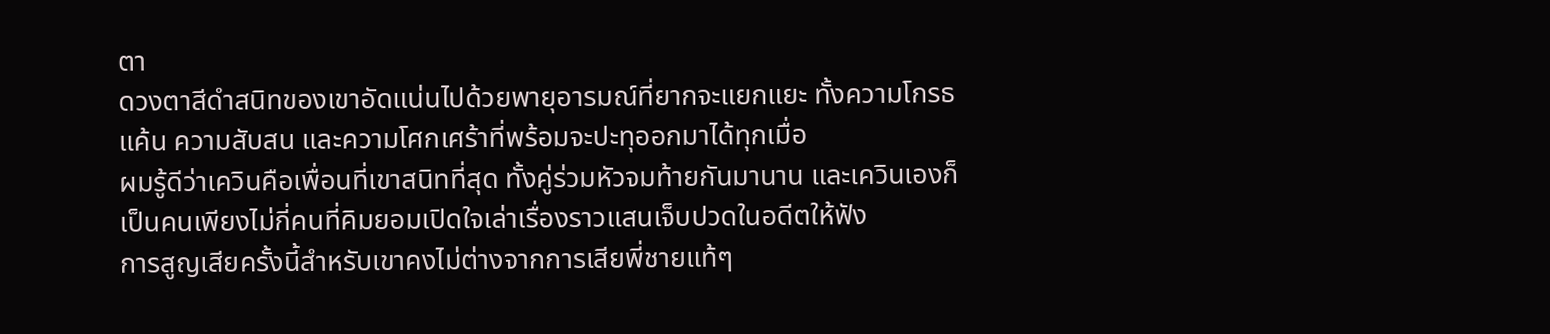ตา
ดวงตาสีดำสนิทของเขาอัดแน่นไปด้วยพายุอารมณ์ที่ยากจะแยกแยะ ทั้งความโกรธแค้น ความสับสน และความโศกเศร้าที่พร้อมจะปะทุออกมาได้ทุกเมื่อ
ผมรู้ดีว่าเควินคือเพื่อนที่เขาสนิทที่สุด ทั้งคู่ร่วมหัวจมท้ายกันมานาน และเควินเองก็เป็นคนเพียงไม่กี่คนที่คิมยอมเปิดใจเล่าเรื่องราวแสนเจ็บปวดในอดีตให้ฟัง
การสูญเสียครั้งนี้สำหรับเขาคงไม่ต่างจากการเสียพี่ชายแท้ๆ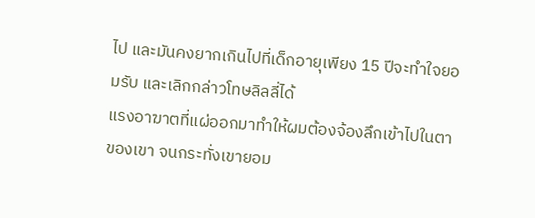ไป และมันคงยากเกินไปที่เด็กอายุเพียง 15 ปีจะทำใจยอมรับ และเลิกกล่าวโทษลิลลี่ได้
แรงอาฆาตที่แผ่ออกมาทำให้ผมต้องจ้องลึกเข้าไปในตาของเขา จนกระทั่งเขายอม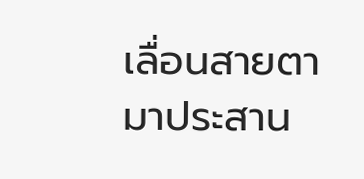เลื่อนสายตามาประสาน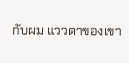กับผม แววตาของเขา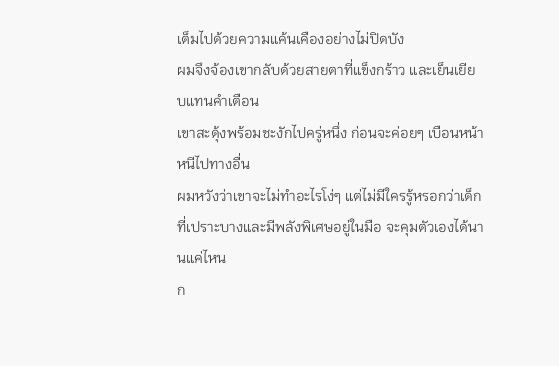เต็มไปด้วยความแค้นเคืองอย่างไม่ปิดบัง
ผมจึงจ้องเขากลับด้วยสายตาที่แข็งกร้าว และเย็นเยียบแทนคำเตือน
เขาสะดุ้งพร้อมชะงักไปครู่หนึ่ง ก่อนจะค่อยๆ เบือนหน้าหนีไปทางอื่น
ผมหวังว่าเขาจะไม่ทำอะไรโง่ๆ แต่ไม่มีใครรู้หรอกว่าเด็กที่เปราะบางและมีพลังพิเศษอยู่ในมือ จะคุมตัวเองได้นานแค่ไหน
ก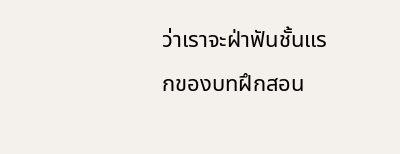ว่าเราจะฝ่าฟันชั้นแรกของบทฝึกสอน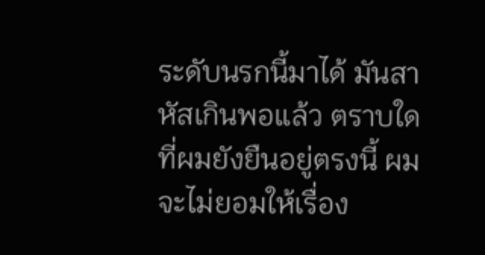ระดับนรกนี้มาได้ มันสาหัสเกินพอแล้ว ตราบใดที่ผมยังยืนอยู่ตรงนี้ ผมจะไม่ยอมให้เรื่อง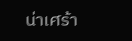น่าเศร้า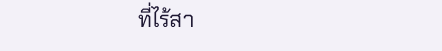ที่ไร้สา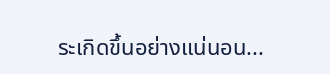ระเกิดขึ้นอย่างแน่นอน...